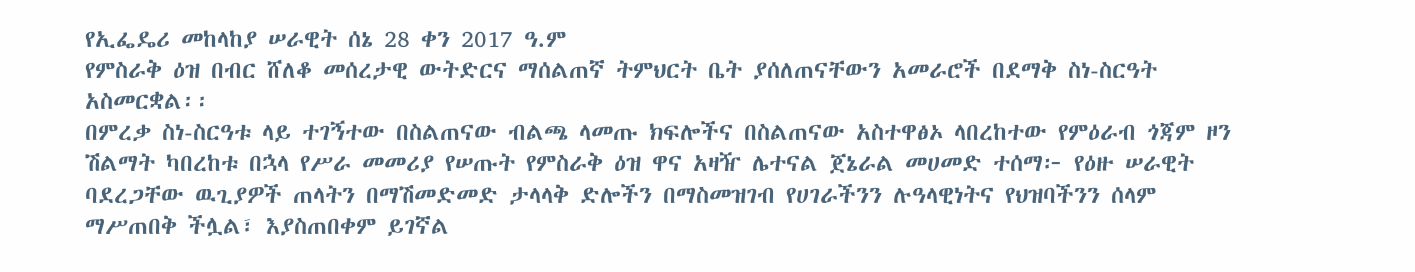የኢፌዴሪ መከላከያ ሠራዊት ሰኔ 28 ቀን 2017 ዓ.ም
የምስራቅ ዕዝ በብር ሸለቆ መሰረታዊ ውትድርና ማሰልጠኛ ትምህርት ቤት ያሰለጠናቸውን አመራሮች በደማቅ ስነ-ስርዓት አስመርቋል፡፡
በምረቃ ስነ-ስርዓቱ ላይ ተገኝተው በስልጠናው ብልጫ ላመጡ ክፍሎችና በስልጠናው አስተዋፅኦ ላበረከተው የምዕራብ ጎጃም ዞን ሽልማት ካበረከቱ በኋላ የሥራ መመሪያ የሠጡት የምስራቅ ዕዝ ዋና አዛዥ ሌተናል ጀኔራል መሀመድ ተሰማ፦ የዕዙ ሠራዊት ባደረጋቸው ዉጊያዎች ጠላትን በማሽመድመድ ታላላቅ ድሎችን በማስመዝገብ የሀገራችንን ሉዓላዊነትና የህዝባችንን ሰላም ማሥጠበቅ ችሏል፣ እያስጠበቀም ይገኛል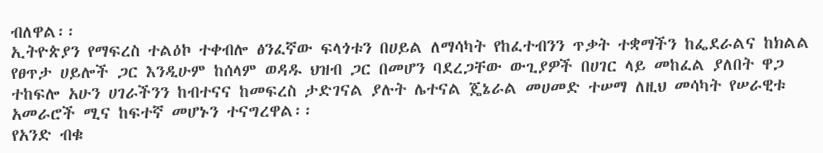ብለዋል፡፡
ኢትዮጵያን የማፍረስ ተልዕኮ ተቀብሎ ፅንፈኛው ፍላጎቱን በሀይል ለማሳካት የከፈተብንን ጥቃት ተቋማችን ከፌደራልና ከክልል የፀጥታ ሀይሎች ጋር እንዲሁም ከሰላም ወዳዱ ህዝብ ጋር በመሆን ባደረጋቸው ውጊያዎች በሀገር ላይ መከፈል ያለበት ዋጋ ተከፍሎ አሁን ሀገራችንን ከብተናና ከመፍረስ ታድገናል ያሉት ሌተናል ጄኔራል መሀመድ ተሠማ ለዚህ መሳካት የሠራዊቱ አመራሮች ሚና ከፍተኛ መሆኑን ተናግረዋል፡፡
የአንድ ብቁ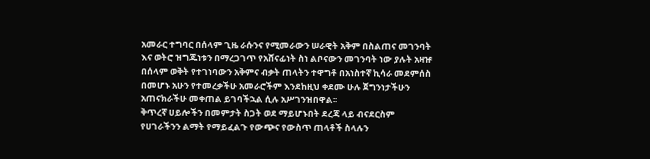አመራር ተግባር በሰላም ጊዜ ራሱንና የሚመራውን ሠራዊት አቅም በስልጠና መገንባት እና ወትሮ ዝግጁነቱን በማረጋገጥ የአሸናፊነት ስነ ልቦናውን መገንባት ነው ያሉት አዛዡ በሰላም ወቅት የተገነባውን አቅምና ብቃት ጠላትን ተዋግቶ በአነስተኛ ኪሳራ መደምሰስ በመሆኑ አሁን የተመረቃችሁ አመራሮችም እንደከዚህ ቀደሙ ሁሉ ጀግንነታችሁን አጠናክራችሁ መቀጠል ይገባችኋል ሲሉ አሥገንዝበዋል፡፡
ቅጥረኛ ሀይሎችን በመምታት ስጋት ወደ ማይሆኑበት ደረጃ ላይ ብናደርስም የሀገራችንን ልማት የማይፈልጉ የውጭና የውስጥ ጠላቶች ስላሉን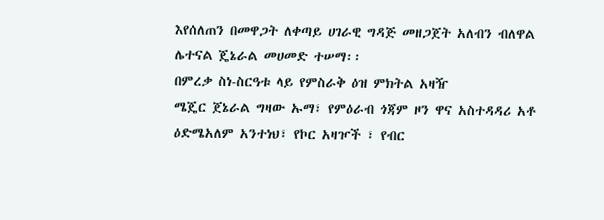እየሰለጠን በመዋጋት ለቀጣይ ሀገራዊ ግዳጅ መዘጋጀት አለብን ብለዋል ሌተናል ጄኔራል መሀመድ ተሠማ፡፡
በምረቃ ስነ-ስርዓቱ ላይ የምስራቅ ዕዝ ምክትል አዛዥ
ሜጄር ጀኔራል ግዛው ኡማ፣ የምዕራብ ጎጃም ዞን ዋና አስተዳዳሪ አቶ ዕድሜአለም አንተነህ፣ የኮር አዛዦች ፣ የብር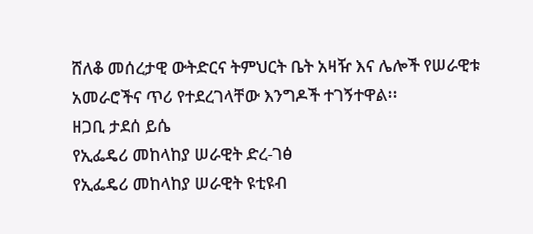ሸለቆ መሰረታዊ ውትድርና ትምህርት ቤት አዛዥ እና ሌሎች የሠራዊቱ አመራሮችና ጥሪ የተደረገላቸው እንግዶች ተገኝተዋል፡፡
ዘጋቢ ታደሰ ይሴ
የኢፌዴሪ መከላከያ ሠራዊት ድረ-ገፅ
የኢፌዴሪ መከላከያ ሠራዊት ዩቲዩብ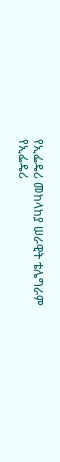የኢፌዴሪ መከላከያ ሠራዊት ቴሌግራም
የኢፌዴሪ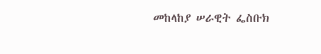መከላከያ ሠራዊት ፌስቡክ